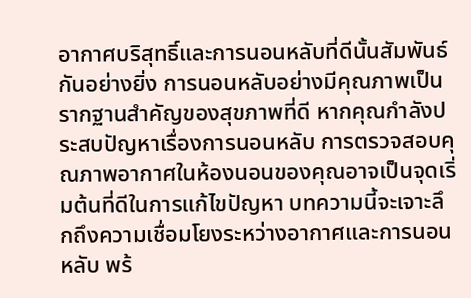อากาศบริสุทธิ์และการนอนหลับที่ดีนั้นสัมพันธ์กันอย่างยิ่ง การนอนหลับอย่างมีคุณภาพเป็นรากฐานสำคัญของสุขภาพที่ดี หากคุณกำลังประสบปัญหาเรื่องการนอนหลับ การตรวจสอบคุณภาพอากาศในห้องนอนของคุณอาจเป็นจุดเริ่มต้นที่ดีในการแก้ไขปัญหา บทความนี้จะเจาะลึกถึงความเชื่อมโยงระหว่างอากาศและการนอนหลับ พร้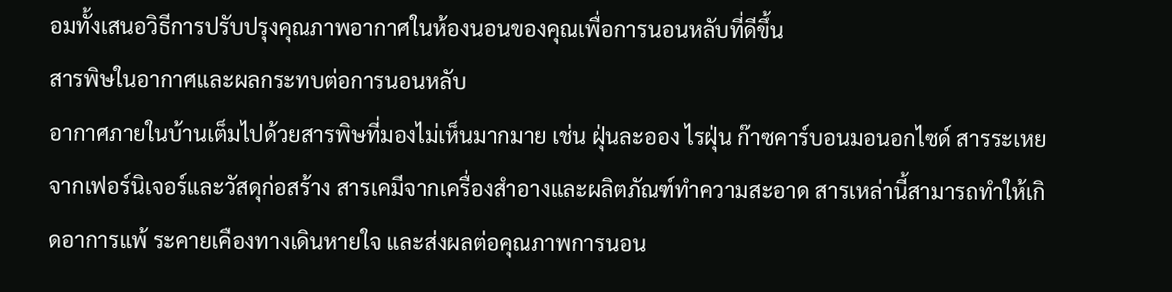อมทั้งเสนอวิธีการปรับปรุงคุณภาพอากาศในห้องนอนของคุณเพื่อการนอนหลับที่ดีขึ้น
สารพิษในอากาศและผลกระทบต่อการนอนหลับ
อากาศภายในบ้านเต็มไปด้วยสารพิษที่มองไม่เห็นมากมาย เช่น ฝุ่นละออง ไรฝุ่น ก๊าซคาร์บอนมอนอกไซด์ สารระเหยจากเฟอร์นิเจอร์และวัสดุก่อสร้าง สารเคมีจากเครื่องสำอางและผลิตภัณฑ์ทำความสะอาด สารเหล่านี้สามารถทำให้เกิดอาการแพ้ ระคายเคืองทางเดินหายใจ และส่งผลต่อคุณภาพการนอน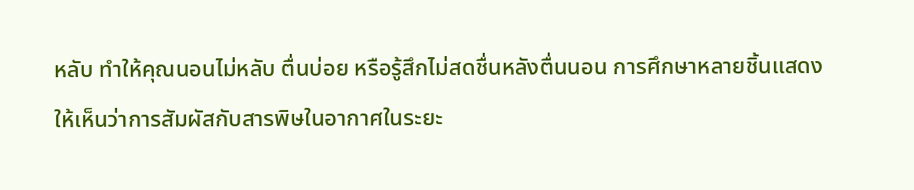หลับ ทำให้คุณนอนไม่หลับ ตื่นบ่อย หรือรู้สึกไม่สดชื่นหลังตื่นนอน การศึกษาหลายชิ้นแสดงให้เห็นว่าการสัมผัสกับสารพิษในอากาศในระยะ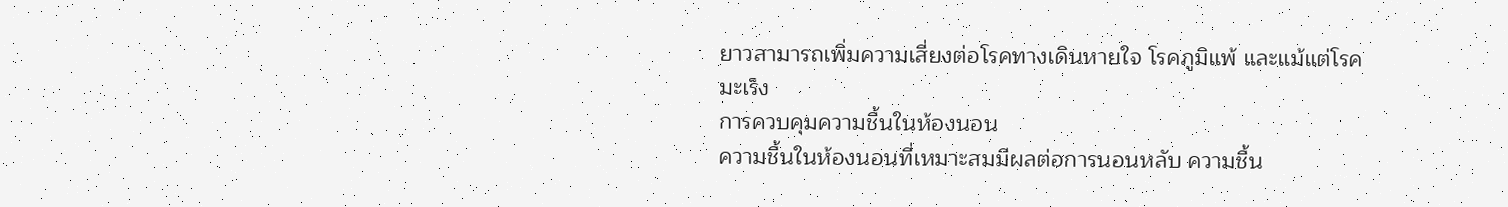ยาวสามารถเพิ่มความเสี่ยงต่อโรคทางเดินหายใจ โรคภูมิแพ้ และแม้แต่โรคมะเร็ง
การควบคุมความชื้นในห้องนอน
ความชื้นในห้องนอนที่เหมาะสมมีผลต่อการนอนหลับ ความชื้น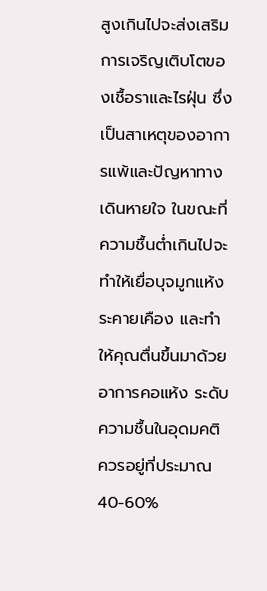สูงเกินไปจะส่งเสริมการเจริญเติบโตของเชื้อราและไรฝุ่น ซึ่งเป็นสาเหตุของอาการแพ้และปัญหาทางเดินหายใจ ในขณะที่ความชื้นต่ำเกินไปจะทำให้เยื่อบุจมูกแห้ง ระคายเคือง และทำให้คุณตื่นขึ้นมาด้วยอาการคอแห้ง ระดับความชื้นในอุดมคติควรอยู่ที่ประมาณ 40-60%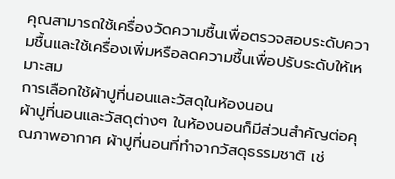คุณสามารถใช้เครื่องวัดความชื้นเพื่อตรวจสอบระดับความชื้นและใช้เครื่องเพิ่มหรือลดความชื้นเพื่อปรับระดับให้เหมาะสม
การเลือกใช้ผ้าปูที่นอนและวัสดุในห้องนอน
ผ้าปูที่นอนและวัสดุต่างๆ ในห้องนอนก็มีส่วนสำคัญต่อคุณภาพอากาศ ผ้าปูที่นอนที่ทำจากวัสดุธรรมชาติ เช่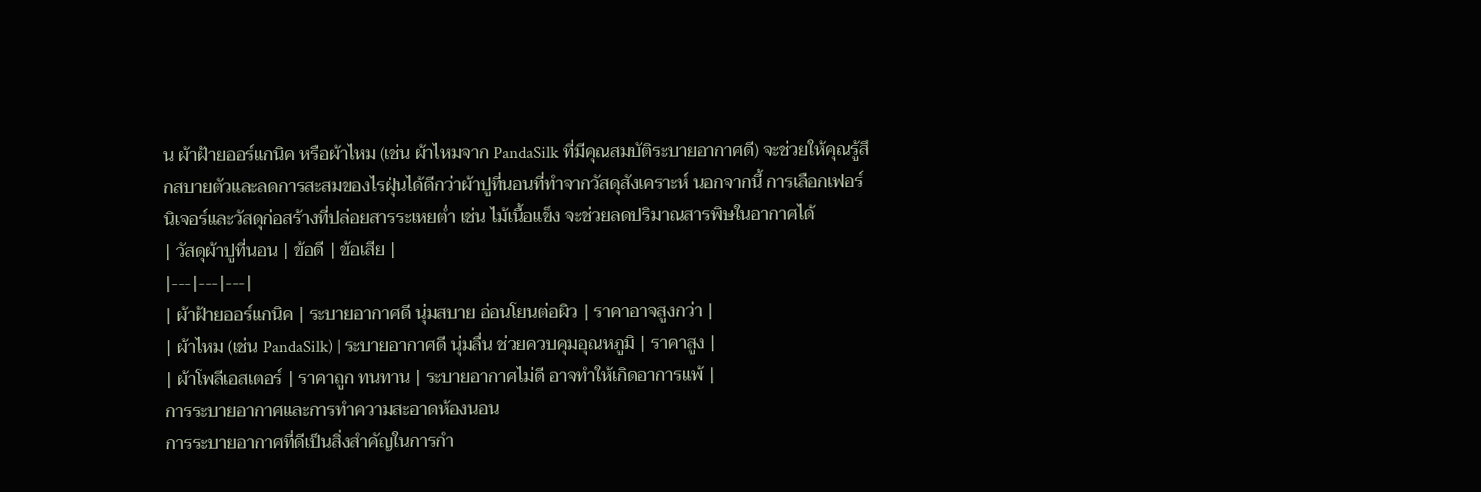น ผ้าฝ้ายออร์แกนิค หรือผ้าไหม (เช่น ผ้าไหมจาก PandaSilk ที่มีคุณสมบัติระบายอากาศดี) จะช่วยให้คุณรู้สึกสบายตัวและลดการสะสมของไรฝุ่นได้ดีกว่าผ้าปูที่นอนที่ทำจากวัสดุสังเคราะห์ นอกจากนี้ การเลือกเฟอร์นิเจอร์และวัสดุก่อสร้างที่ปล่อยสารระเหยต่ำ เช่น ไม้เนื้อแข็ง จะช่วยลดปริมาณสารพิษในอากาศได้
| วัสดุผ้าปูที่นอน | ข้อดี | ข้อเสีย |
|---|---|---|
| ผ้าฝ้ายออร์แกนิค | ระบายอากาศดี นุ่มสบาย อ่อนโยนต่อผิว | ราคาอาจสูงกว่า |
| ผ้าไหม (เช่น PandaSilk) | ระบายอากาศดี นุ่มลื่น ช่วยควบคุมอุณหภูมิ | ราคาสูง |
| ผ้าโพลีเอสเตอร์ | ราคาถูก ทนทาน | ระบายอากาศไม่ดี อาจทำให้เกิดอาการแพ้ |
การระบายอากาศและการทำความสะอาดห้องนอน
การระบายอากาศที่ดีเป็นสิ่งสำคัญในการกำ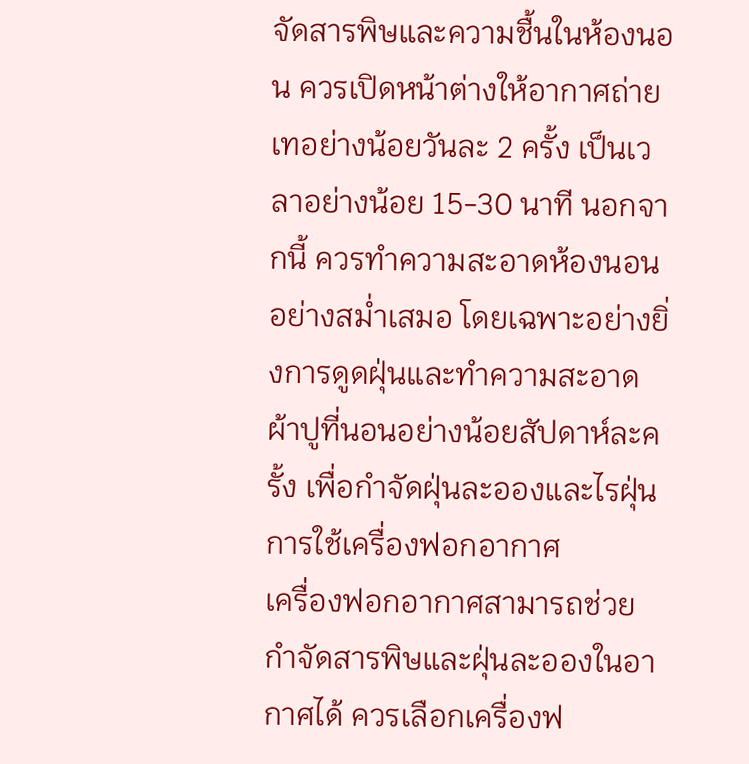จัดสารพิษและความชื้นในห้องนอน ควรเปิดหน้าต่างให้อากาศถ่ายเทอย่างน้อยวันละ 2 ครั้ง เป็นเวลาอย่างน้อย 15-30 นาที นอกจากนี้ ควรทำความสะอาดห้องนอนอย่างสม่ำเสมอ โดยเฉพาะอย่างยิ่งการดูดฝุ่นและทำความสะอาดผ้าปูที่นอนอย่างน้อยสัปดาห์ละครั้ง เพื่อกำจัดฝุ่นละอองและไรฝุ่น
การใช้เครื่องฟอกอากาศ
เครื่องฟอกอากาศสามารถช่วยกำจัดสารพิษและฝุ่นละอองในอากาศได้ ควรเลือกเครื่องฟ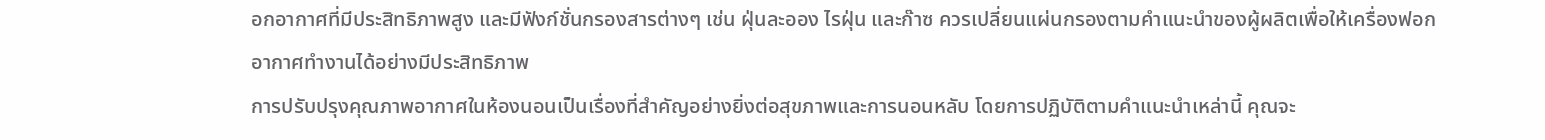อกอากาศที่มีประสิทธิภาพสูง และมีฟังก์ชั่นกรองสารต่างๆ เช่น ฝุ่นละออง ไรฝุ่น และก๊าซ ควรเปลี่ยนแผ่นกรองตามคำแนะนำของผู้ผลิตเพื่อให้เครื่องฟอกอากาศทำงานได้อย่างมีประสิทธิภาพ
การปรับปรุงคุณภาพอากาศในห้องนอนเป็นเรื่องที่สำคัญอย่างยิ่งต่อสุขภาพและการนอนหลับ โดยการปฏิบัติตามคำแนะนำเหล่านี้ คุณจะ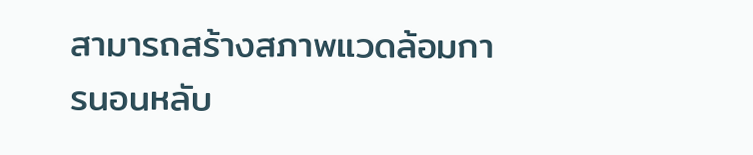สามารถสร้างสภาพแวดล้อมการนอนหลับ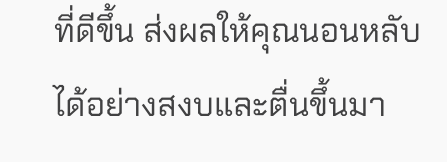ที่ดีขึ้น ส่งผลให้คุณนอนหลับได้อย่างสงบและตื่นขึ้นมา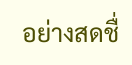อย่างสดชื่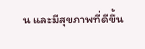น และมีสุขภาพที่ดีขึ้น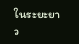ในระยะยาว